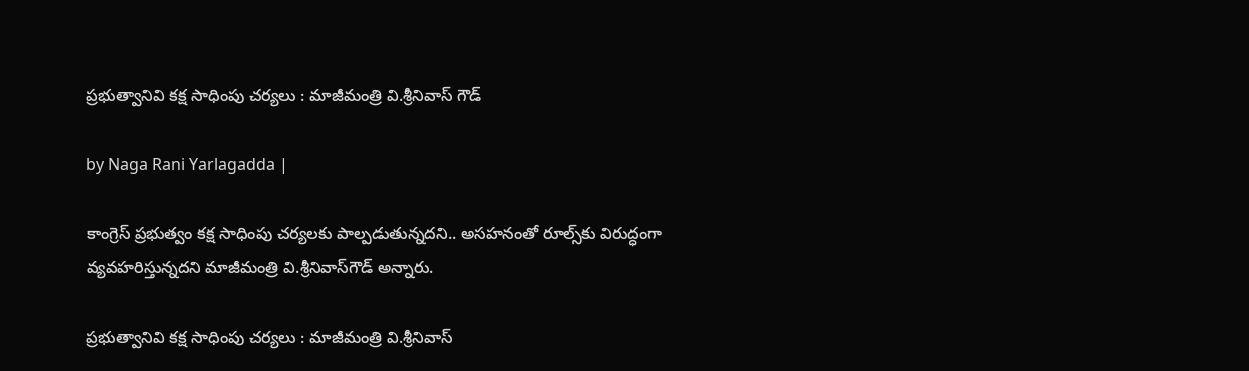ప్రభుత్వానివి కక్ష సాధింపు చర్యలు : మాజీమంత్రి వి.శ్రీనివాస్ గౌడ్

by Naga Rani Yarlagadda |

కాంగ్రెస్ ప్రభుత్వం కక్ష సాధింపు చర్యలకు పాల్పడుతున్నదని.. అసహనంతో రూల్స్‌కు విరుద్ధంగా వ్యవహరిస్తున్నదని మాజీమంత్రి వి.శ్రీనివాస్‌గౌడ్ అన్నారు.

ప్రభుత్వానివి కక్ష సాధింపు చర్యలు : మాజీమంత్రి వి.శ్రీనివాస్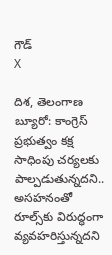గౌడ్
X

దిశ, తెలంగాణ బ్యూరో: కాంగ్రెస్ ప్రభుత్వం కక్ష సాధింపు చర్యలకు పాల్పడుతున్నదని.. అసహనంతో రూల్స్‌కు విరుద్ధంగా వ్యవహరిస్తున్నదని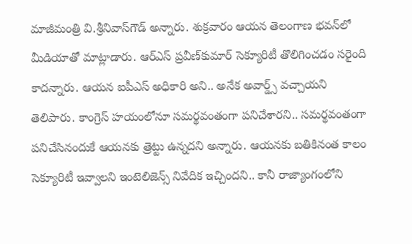మాజీమంత్రి వి.శ్రీనివాస్‌గౌడ్ అన్నారు. శుక్రవారం ఆయన తెలంగాణ భవన్‌లో మీడియాతో మాట్లాడారు. ఆర్ఎస్ ప్రవీణ్‌కుమార్ సెక్యూరిటీ తొలిగించడం సరైంది కాదన్నారు. ఆయన ఐపీఎస్ అధికారి అని.. అనేక అవార్డ్స్ వచ్చాయని తెలిపారు. కాంగ్రెస్ హయంలోనూ సమర్థవంతంగా పనిచేశారని.. సమర్థవంతంగా పనిచేసినందుకే ఆయనకు త్రెట్టు ఉన్నదని అన్నారు. ఆయనకు బతికినంత కాలం సెక్యూరిటీ ఇవ్వాలని ఇంటెలిజెన్స్ నివేదిక ఇచ్చిందని.. కానీ రాజ్యాంగంలోని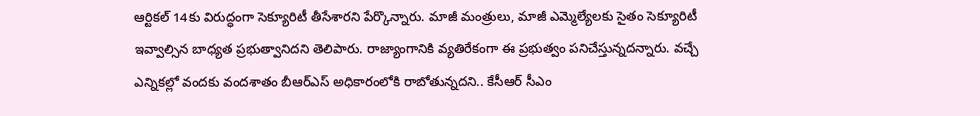ఆర్టికల్ 14కు విరుద్ధంగా సెక్యూరిటీ తీసేశారని పేర్కొన్నారు. మాజీ మంత్రులు, మాజీ ఎమ్మెల్యేలకు సైతం సెక్యూరిటీ ఇవ్వాల్సిన బాధ్యత ప్రభుత్వానిదని తెలిపారు. రాజ్యాంగానికి వ్యతిరేకంగా ఈ ప్రభుత్వం పనిచేస్తున్నదన్నారు. వచ్చే ఎన్నికల్లో వందకు వందశాతం బీఆర్ఎస్ అధికారంలోకి రాబోతున్నదని.. కేసీఆర్ సీఎం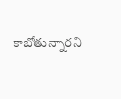కాబోతున్నారని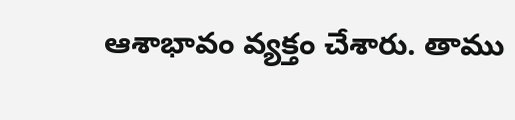ఆశాభావం వ్యక్తం చేశారు. తాము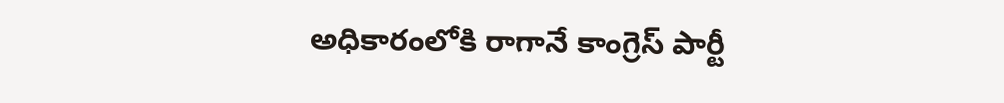అధికారంలోకి రాగానే కాంగ్రెస్ పార్టీ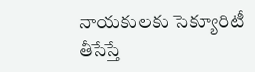నాయకులకు సెక్యూరిటీ తీసేస్తే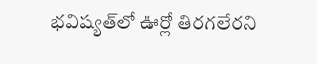భవిష్యత్‌లో ఊర్లో తిరగలేరని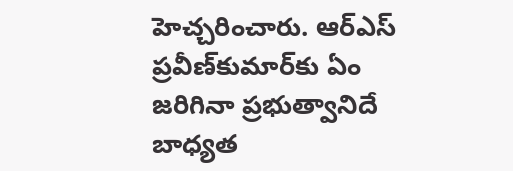హెచ్చరించారు. ఆర్ఎస్ ప్రవీణ్‌కుమార్‌కు ఏం జరిగినా ప్రభుత్వానిదే బాధ్యత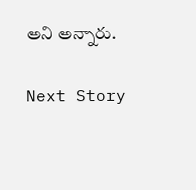అని అన్నారు.

Next Story